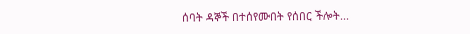ሰባት ዳኞች በተሰየሙበት የሰበር ችሎት...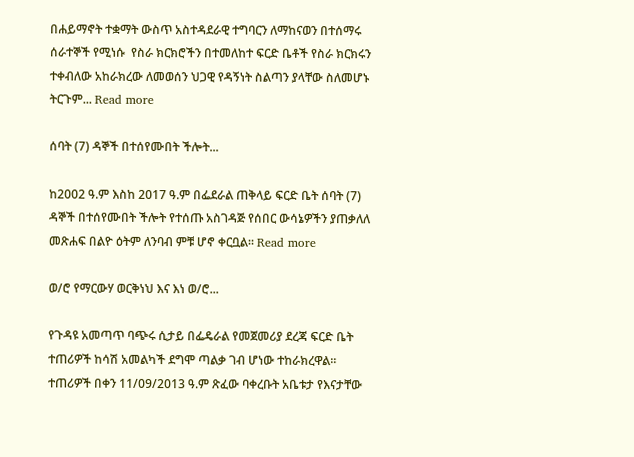በሐይማኖት ተቋማት ውስጥ አስተዳደራዊ ተግባርን ለማከናወን በተሰማሩ ሰራተኞች የሚነሱ  የስራ ክርክሮችን በተመለከተ ፍርድ ቤቶች የስራ ክርክሩን ተቀብለው አከራክረው ለመወሰን ህጋዊ የዳኝነት ስልጣን ያላቸው ስለመሆኑ ትርጉም... Read more

ሰባት (7) ዳኞች በተሰየሙበት ችሎት...

ከ2002 ዓ.ም እስከ 2017 ዓ.ም በፌደራል ጠቅላይ ፍርድ ቤት ሰባት (7) ዳኞች በተሰየሙበት ችሎት የተሰጡ አስገዳጅ የሰበር ውሳኔዎችን ያጠቃለለ መጽሐፍ በልዮ ዕትም ለንባብ ምቹ ሆኖ ቀርቧል። Read more

ወ/ሮ የማርውሃ ወርቅነህ እና እነ ወ/ሮ...

የጉዳዩ አመጣጥ ባጭሩ ሲታይ በፌዴራል የመጀመሪያ ደረጃ ፍርድ ቤት ተጠሪዎች ከሳሽ አመልካች ደግሞ ጣልቃ ገብ ሆነው ተከራክረዋል፡፡ ተጠሪዎች በቀን 11/09/2013 ዓ.ም ጽፈው ባቀረቡት አቤቱታ የእናታቸው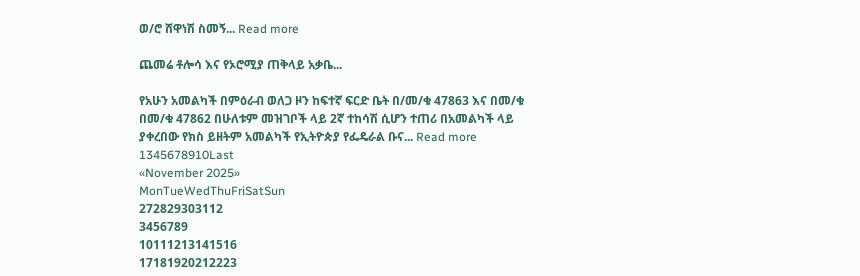ወ/ሮ ሸዋነሽ ስመኝ... Read more

ጨመሬ ቶሎሳ እና የኦሮሚያ ጠቅላይ አቃቤ...

የአሁን አመልካች በምዕራብ ወለጋ ዞን ከፍተኛ ፍርድ ቤት በ/መ/ቁ 47863 እና በመ/ቁ በመ/ቁ 47862 በሁለቱም መዝገቦች ላይ 2ኛ ተከሳሽ ሲሆን ተጠሪ በአመልካች ላይ ያቀረበው የክስ ይዘትም አመልካች የኢትዮጵያ የፌዴራል ቡና... Read more
1345678910Last
«November 2025»
MonTueWedThuFriSatSun
272829303112
3456789
10111213141516
17181920212223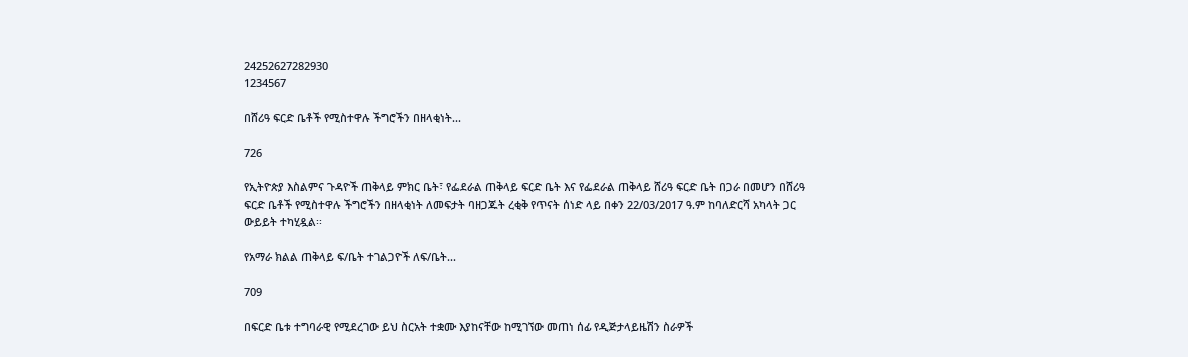24252627282930
1234567

በሸሪዓ ፍርድ ቤቶች የሚስተዋሉ ችግሮችን በዘላቂነት...

726

የኢትዮጵያ እስልምና ጉዳዮች ጠቅላይ ምክር ቤት፣ የፌደራል ጠቅላይ ፍርድ ቤት እና የፌደራል ጠቅላይ ሸሪዓ ፍርድ ቤት በጋራ በመሆን በሸሪዓ ፍርድ ቤቶች የሚስተዋሉ ችግሮችን በዘላቂነት ለመፍታት ባዘጋጁት ረቂቅ የጥናት ሰነድ ላይ በቀን 22/03/2017 ዓ.ም ከባለድርሻ አካላት ጋር ውይይት ተካሂዷል፡፡

የአማራ ክልል ጠቅላይ ፍ/ቤት ተገልጋዮች ለፍ/ቤት...

709

በፍርድ ቤቱ ተግባራዊ የሚደረገው ይህ ስርአት ተቋሙ እያከናቸው ከሚገኘው መጠነ ሰፊ የዲጅታላይዜሽን ስራዎች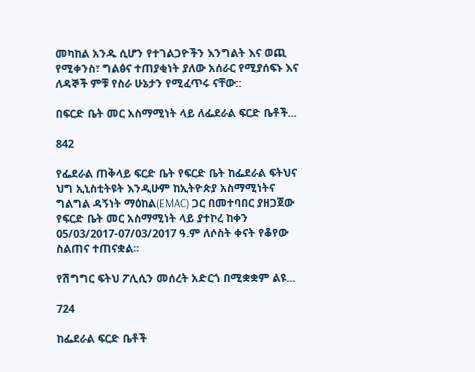መካከል አንዱ ሲሆን የተገልጋዮችን እንግልት እና ወጪ የሚቀንስ፣ ግልፅና ተጠያቂነት ያለው አሰራር የሚያሰፍኑ እና ለዳኞች ምቹ የስራ ሁኔታን የሚፈጥሩ ናቸው::

በፍርድ ቤት መር አስማሚነት ላይ ለፌደራል ፍርድ ቤቶች...

842

የፌደራል ጠቅላይ ፍርድ ቤት የፍርድ ቤት ከፌደራል ፍትህና ህግ ኢኒስቲትዩት እንዲሁም ከኢትዮጵያ አስማሚነትና ግልግል ዳኝነት ማዕከል(EMAC) ጋር በመተባበር ያዘጋጀው የፍርድ ቤት መር አስማሚነት ላይ ያተኮረ ከቀን 05/03/2017-07/03/2017 ዓ.ም ለሶስት ቀናት የቆየው ስልጠና ተጠናቋል፡፡

የሽግግር ፍትህ ፖሊሲን መሰረት አድርጎ በሚቋቋም ልዩ...

724

ከፌደራል ፍርድ ቤቶች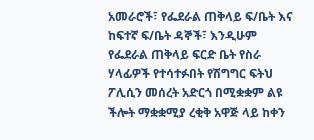አመራሮች፣ የፌደራል ጠቅላይ ፍ/ቤት እና ከፍተኛ ፍ/ቤት ዳኞች፣ እንዲሁም የፌደራል ጠቅላይ ፍርድ ቤት የስራ ሃላፊዎች የተሳተፉበት የሽግግር ፍትህ ፖሊሲን መሰረት አድርጎ በሚቋቋም ልዩ ችሎት ማቋቋሚያ ረቂቅ አዋጅ ላይ ከቀን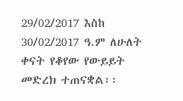29/02/2017 እስከ 30/02/2017 ዓ.ም ለሁለት ቀናት የቆየው የውይይት መድረክ ተጠናቋል፡፡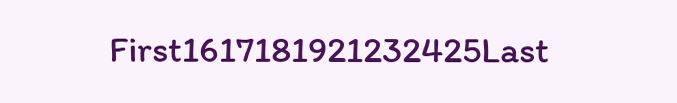First1617181921232425Last